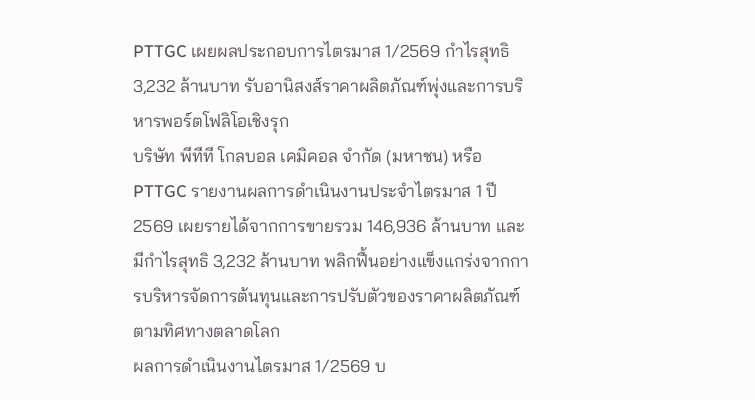PTTGC เผยผลประกอบการไตรมาส 1/2569 กำไรสุทธิ 3,232 ล้านบาท รับอานิสงส์ราคาผลิตภัณฑ์พุ่งและการบริหารพอร์ตโฟลิโอเชิงรุก
บริษัท พีทีที โกลบอล เคมิคอล จำกัด (มหาชน) หรือ PTTGC รายงานผลการดำเนินงานประจำไตรมาส 1 ปี 2569 เผยรายได้จากการขายรวม 146,936 ล้านบาท และมีกำไรสุทธิ 3,232 ล้านบาท พลิกฟื้นอย่างแข็งแกร่งจากการบริหารจัดการต้นทุนและการปรับตัวของราคาผลิตภัณฑ์ตามทิศทางตลาดโลก
ผลการดำเนินงานไตรมาส 1/2569 บ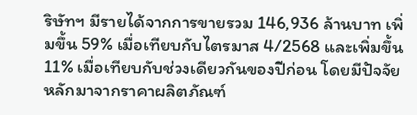ริษัทฯ มีรายได้จากการขายรวม 146,936 ล้านบาท เพิ่มขึ้น 59% เมื่อเทียบกับไตรมาส 4/2568 และเพิ่มขึ้น 11% เมื่อเทียบกับช่วงเดียวกันของปีก่อน โดยมีปัจจัยหลักมาจากราคาผลิตภัณฑ์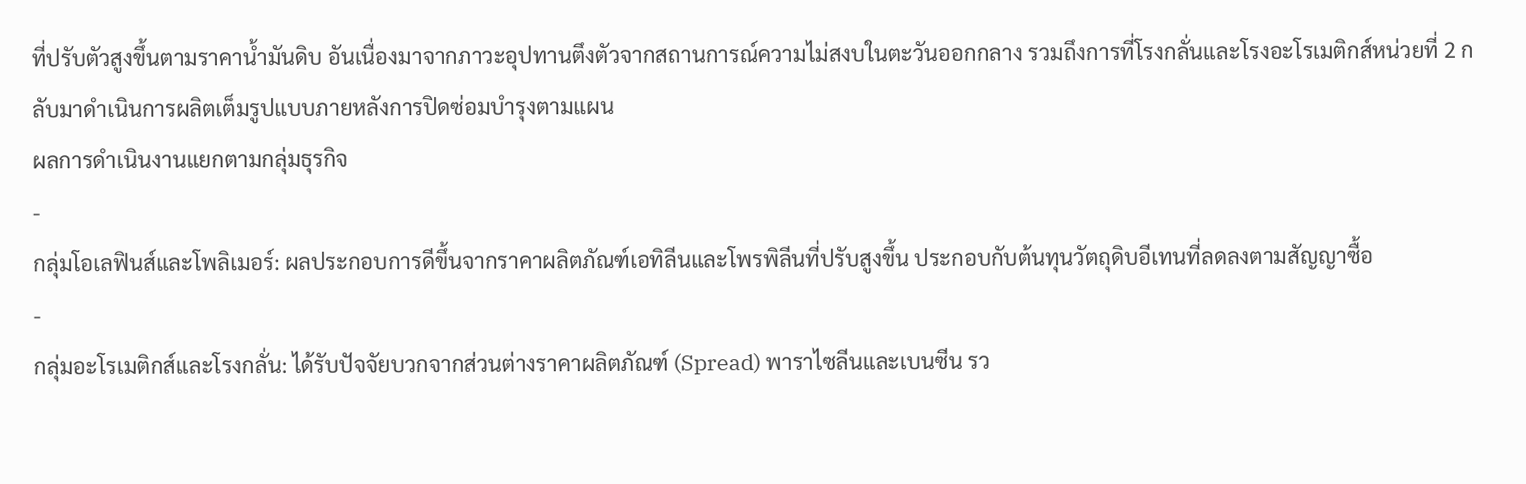ที่ปรับตัวสูงขึ้นตามราคาน้ำมันดิบ อันเนื่องมาจากภาวะอุปทานตึงตัวจากสถานการณ์ความไม่สงบในตะวันออกกลาง รวมถึงการที่โรงกลั่นและโรงอะโรเมติกส์หน่วยที่ 2 กลับมาดำเนินการผลิตเต็มรูปแบบภายหลังการปิดซ่อมบำรุงตามแผน
ผลการดำเนินงานแยกตามกลุ่มธุรกิจ
-
กลุ่มโอเลฟินส์และโพลิเมอร์: ผลประกอบการดีขึ้นจากราคาผลิตภัณฑ์เอทิลีนและโพรพิลีนที่ปรับสูงขึ้น ประกอบกับต้นทุนวัตถุดิบอีเทนที่ลดลงตามสัญญาซื้อ
-
กลุ่มอะโรเมติกส์และโรงกลั่น: ได้รับปัจจัยบวกจากส่วนต่างราคาผลิตภัณฑ์ (Spread) พาราไซลีนและเบนซีน รว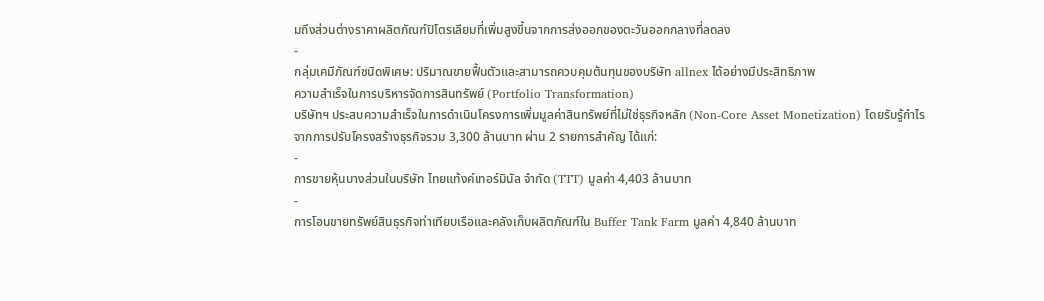มถึงส่วนต่างราคาผลิตภัณฑ์ปิโตรเลียมที่เพิ่มสูงขึ้นจากการส่งออกของตะวันออกกลางที่ลดลง
-
กลุ่มเคมีภัณฑ์ชนิดพิเศษ: ปริมาณขายฟื้นตัวและสามารถควบคุมต้นทุนของบริษัท allnex ได้อย่างมีประสิทธิภาพ
ความสำเร็จในการบริหารจัดการสินทรัพย์ (Portfolio Transformation)
บริษัทฯ ประสบความสำเร็จในการดำเนินโครงการเพิ่มมูลค่าสินทรัพย์ที่ไม่ใช่ธุรกิจหลัก (Non-Core Asset Monetization) โดยรับรู้กำไรจากการปรับโครงสร้างธุรกิจรวม 3,300 ล้านบาท ผ่าน 2 รายการสำคัญ ได้แก่:
-
การขายหุ้นบางส่วนในบริษัท ไทยแท้งค์เทอร์มินัล จำกัด (TTT) มูลค่า 4,403 ล้านบาท
-
การโอนขายทรัพย์สินธุรกิจท่าเทียบเรือและคลังเก็บผลิตภัณฑ์ใน Buffer Tank Farm มูลค่า 4,840 ล้านบาท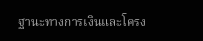ฐานะทางการเงินและโครง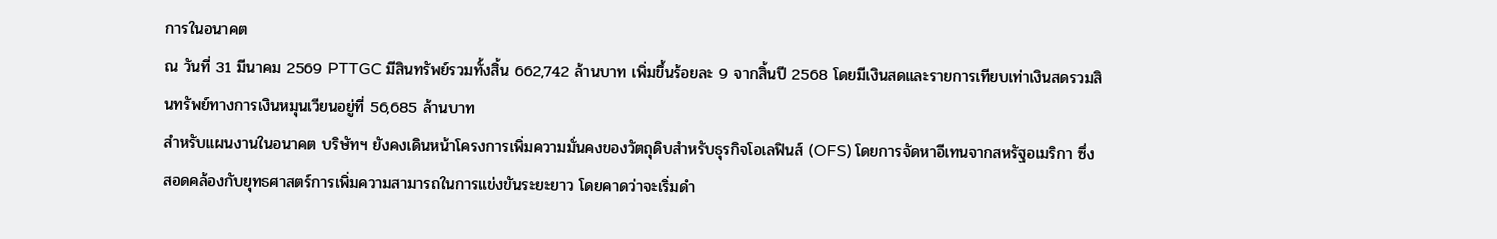การในอนาคต
ณ วันที่ 31 มีนาคม 2569 PTTGC มีสินทรัพย์รวมทั้งสิ้น 662,742 ล้านบาท เพิ่มขึ้นร้อยละ 9 จากสิ้นปี 2568 โดยมีเงินสดและรายการเทียบเท่าเงินสดรวมสินทรัพย์ทางการเงินหมุนเวียนอยู่ที่ 56,685 ล้านบาท
สำหรับแผนงานในอนาคต บริษัทฯ ยังคงเดินหน้าโครงการเพิ่มความมั่นคงของวัตถุดิบสำหรับธุรกิจโอเลฟินส์ (OFS) โดยการจัดหาอีเทนจากสหรัฐอเมริกา ซึ่งสอดคล้องกับยุทธศาสตร์การเพิ่มความสามารถในการแข่งขันระยะยาว โดยคาดว่าจะเริ่มดำ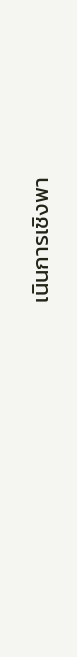เนินการเชิงพา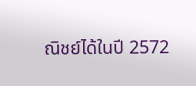ณิชย์ได้ในปี 2572